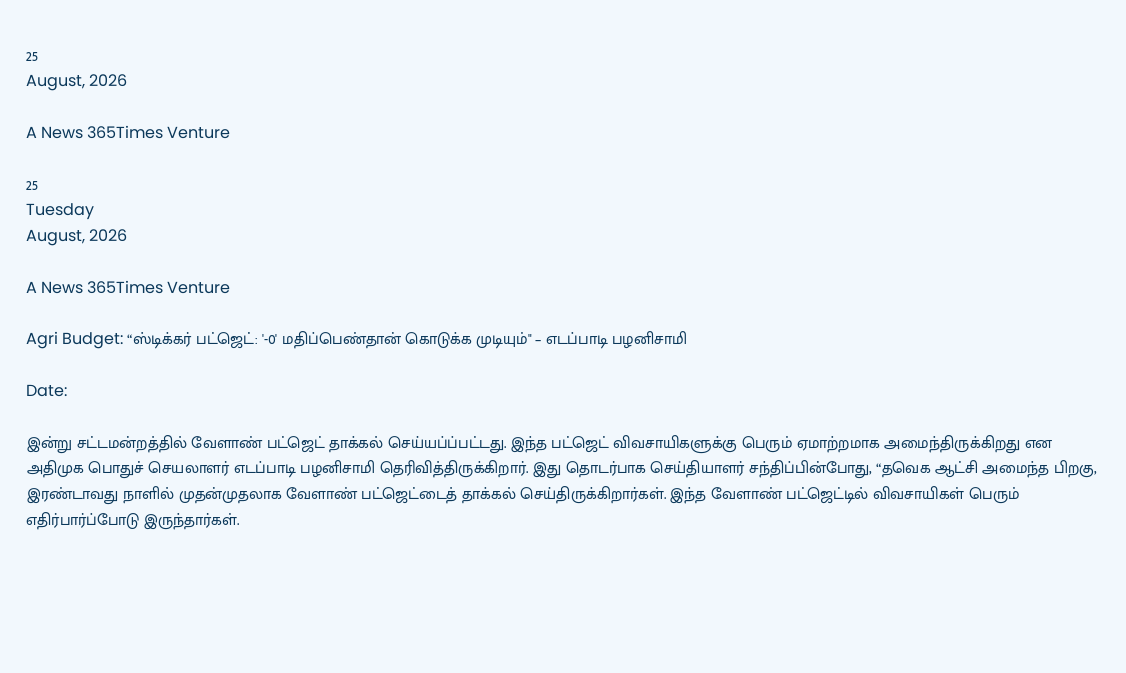25
August, 2026

A News 365Times Venture

25
Tuesday
August, 2026

A News 365Times Venture

Agri Budget: “ஸ்டிக்கர் பட்ஜெட்: '-0' மதிப்பெண்தான் கொடுக்க முடியும்" – எடப்பாடி பழனிசாமி

Date:

இன்று சட்டமன்றத்தில் வேளாண் பட்ஜெட் தாக்கல் செய்யப்ப்பட்டது. இந்த பட்ஜெட் விவசாயிகளுக்கு பெரும் ஏமாற்றமாக அமைந்திருக்கிறது என அதிமுக பொதுச் செயலாளர் எடப்பாடி பழனிசாமி தெரிவித்திருக்கிறார். இது தொடர்பாக செய்தியாளர் சந்திப்பின்போது, “தவெக ஆட்சி அமைந்த பிறகு, இரண்டாவது நாளில் முதன்முதலாக வேளாண் பட்ஜெட்டைத் தாக்கல் செய்திருக்கிறார்கள். இந்த வேளாண் பட்ஜெட்டில் விவசாயிகள் பெரும் எதிர்பார்ப்போடு இருந்தார்கள்.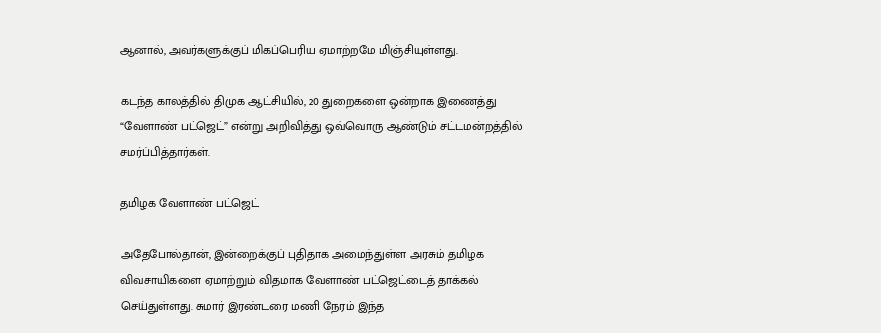ஆனால், அவர்களுக்குப் மிகப்பெரிய ஏமாற்றமே மிஞ்சியுள்ளது.

கடந்த காலத்தில் திமுக ஆட்சியில், 20 துறைகளை ஒன்றாக இணைத்து “வேளாண் பட்ஜெட்” என்று அறிவித்து ஒவ்வொரு ஆண்டும் சட்டமன்றத்தில் சமர்ப்பித்தார்கள்.

தமிழக வேளாண் பட்ஜெட்

அதேபோல்தான், இன்றைக்குப் புதிதாக அமைந்துள்ள அரசும் தமிழக விவசாயிகளை ஏமாற்றும் விதமாக வேளாண் பட்ஜெட்டைத் தாக்கல் செய்துள்ளது. சுமார் இரண்டரை மணி நேரம் இந்த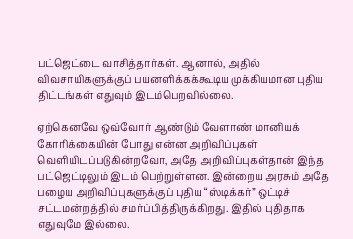பட்ஜெட்டை வாசித்தார்கள். ஆனால், அதில் விவசாயிகளுக்குப் பயனளிக்கக்கூடிய முக்கியமான புதிய திட்டங்கள் எதுவும் இடம்பெறவில்லை.

ஏற்கெனவே ஒவ்வோர் ஆண்டும் வேளாண் மானியக் கோரிக்கையின் போது என்ன அறிவிப்புகள் வெளியிடப்படுகின்றவோ, அதே அறிவிப்புகள்தான் இந்த பட்ஜெட்டிலும் இடம் பெற்றுள்ளன. இன்றைய அரசும் அதே பழைய அறிவிப்புகளுக்குப் புதிய “ஸ்டிக்கர்” ஒட்டிச் சட்டமன்றத்தில் சமர்ப்பித்திருக்கிறது. இதில் புதிதாக எதுவுமே இல்லை.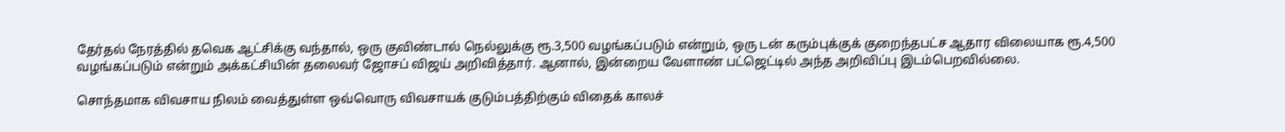தேர்தல் நேரத்தில் தவெக ஆட்சிக்கு வந்தால், ஒரு குவிண்டால் நெல்லுக்கு ரூ.3,500 வழங்கப்படும் என்றும், ஒரு டன் கரும்புக்குக் குறைந்தபட்ச ஆதார விலையாக ரூ.4,500 வழங்கப்படும் என்றும் அக்கட்சியின் தலைவர் ஜோசப் விஜய் அறிவித்தார். ஆனால், இன்றைய வேளாண் பட்ஜெட்டில் அந்த அறிவிப்பு இடம்பெறவில்லை.

சொந்தமாக விவசாய நிலம் வைத்துள்ள ஒவ்வொரு விவசாயக் குடும்பத்திற்கும் விதைக் காலச்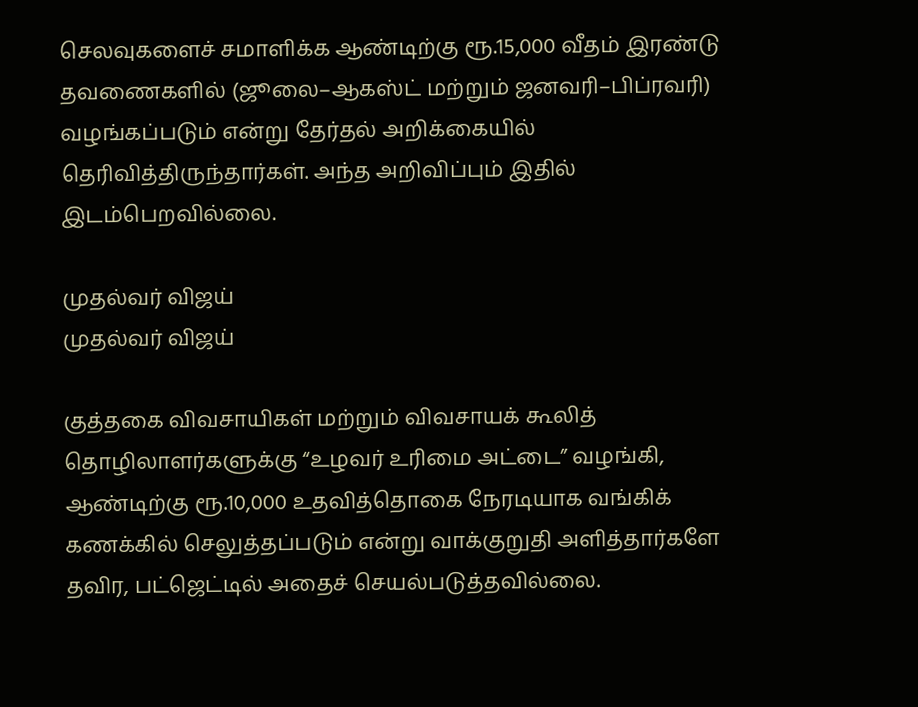செலவுகளைச் சமாளிக்க ஆண்டிற்கு ரூ.15,000 வீதம் இரண்டு தவணைகளில் (ஜூலை–ஆகஸ்ட் மற்றும் ஜனவரி–பிப்ரவரி) வழங்கப்படும் என்று தேர்தல் அறிக்கையில் தெரிவித்திருந்தார்கள். அந்த அறிவிப்பும் இதில் இடம்பெறவில்லை.

முதல்வர் விஜய்
முதல்வர் விஜய்

குத்தகை விவசாயிகள் மற்றும் விவசாயக் கூலித் தொழிலாளர்களுக்கு “உழவர் உரிமை அட்டை” வழங்கி, ஆண்டிற்கு ரூ.10,000 உதவித்தொகை நேரடியாக வங்கிக் கணக்கில் செலுத்தப்படும் என்று வாக்குறுதி அளித்தார்களே தவிர, பட்ஜெட்டில் அதைச் செயல்படுத்தவில்லை.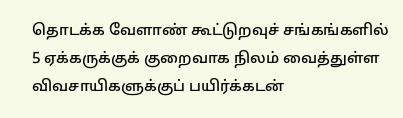தொடக்க வேளாண் கூட்டுறவுச் சங்கங்களில் 5 ஏக்கருக்குக் குறைவாக நிலம் வைத்துள்ள விவசாயிகளுக்குப் பயிர்க்கடன்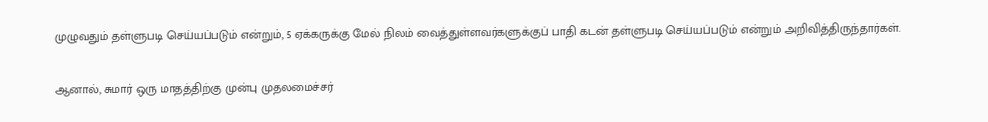முழுவதும் தள்ளுபடி செய்யப்படும் என்றும், 5 ஏக்கருக்கு மேல் நிலம் வைத்துள்ளவர்களுக்குப் பாதி கடன் தள்ளுபடி செய்யப்படும் என்றும் அறிவித்திருந்தார்கள்.

ஆனால், சுமார் ஒரு மாதத்திற்கு முன்பு முதலமைச்சர்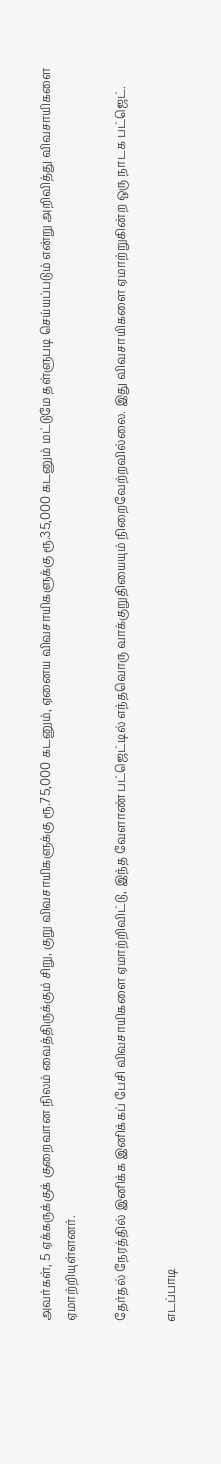அவர்கள், 5 ஏக்கருக்குக் குறைவான நிலம் வைத்திருக்கும் சிறு, குறு விவசாயிகளுக்கு ரூ.75,000 கடனும், ஏனைய விவசாயிகளுக்கு ரூ.35,000 கடனும் மட்டுமே தள்ளுபடி செய்யப்படும் என்று அறிவித்து விவசாயிகளை ஏமாற்றியுள்ளனர்.

தேர்தல் நேரத்தில் இனிக்க இனிக்கப் பேசி விவசாயிகளை ஏமாற்றிவிட்டு, இந்த வேளாண் பட்ஜெட்டில் எந்தவொரு வாக்குறுதியையும் நிறைவேற்றவில்லை. இது விவசாயிகளை ஏமாற்றுகின்ற ஒரு நாடக பட்ஜெட்.

எடப்பாடி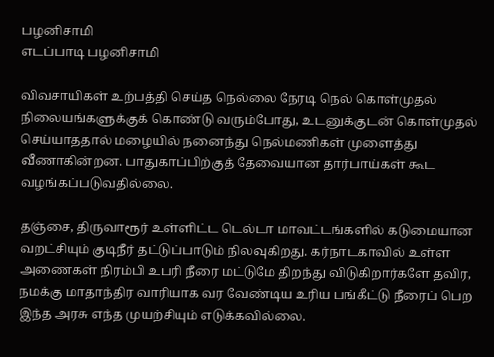பழனிசாமி
எடப்பாடி பழனிசாமி

விவசாயிகள் உற்பத்தி செய்த நெல்லை நேரடி நெல் கொள்முதல் நிலையங்களுக்குக் கொண்டு வரும்போது, உடனுக்குடன் கொள்முதல் செய்யாததால் மழையில் நனைந்து நெல்மணிகள் முளைத்து வீணாகின்றன. பாதுகாப்பிற்குத் தேவையான தார்பாய்கள் கூட வழங்கப்படுவதில்லை.

தஞ்சை, திருவாரூர் உள்ளிட்ட டெல்டா மாவட்டங்களில் கடுமையான வறட்சியும் குடிநீர் தட்டுப்பாடும் நிலவுகிறது. கர்நாடகாவில் உள்ள அணைகள் நிரம்பி உபரி நீரை மட்டுமே திறந்து விடுகிறார்களே தவிர, நமக்கு மாதாந்திர வாரியாக வர வேண்டிய உரிய பங்கீட்டு நீரைப் பெற இந்த அரசு எந்த முயற்சியும் எடுக்கவில்லை.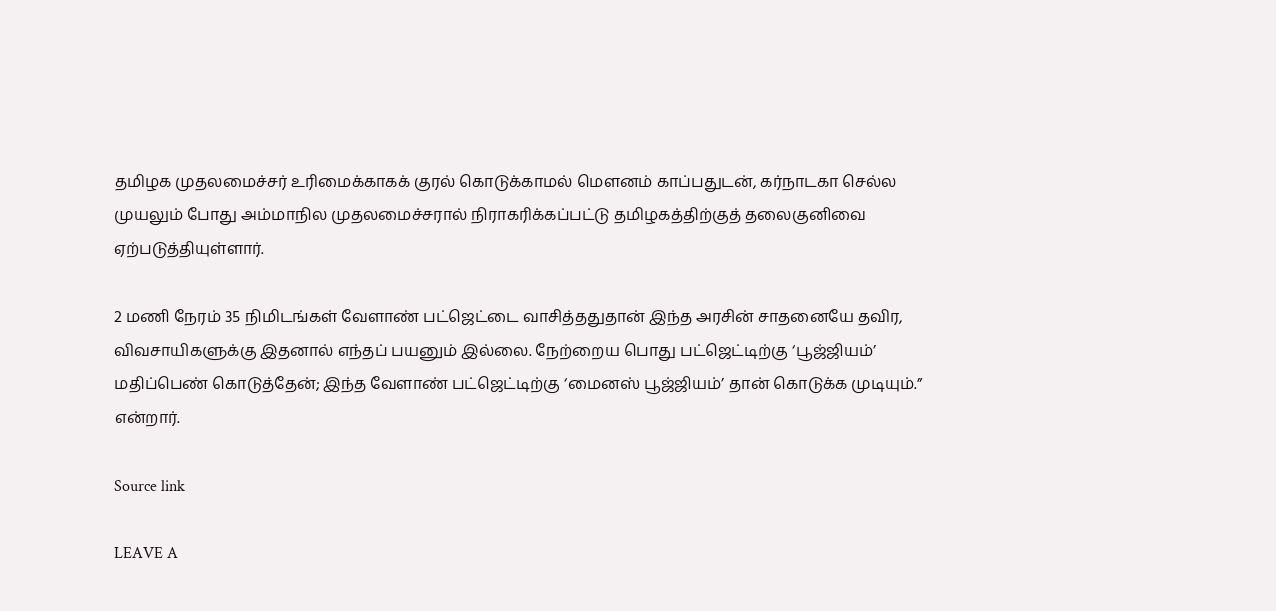தமிழக முதலமைச்சர் உரிமைக்காகக் குரல் கொடுக்காமல் மெளனம் காப்பதுடன், கர்நாடகா செல்ல முயலும் போது அம்மாநில முதலமைச்சரால் நிராகரிக்கப்பட்டு தமிழகத்திற்குத் தலைகுனிவை ஏற்படுத்தியுள்ளார்.

2 மணி நேரம் 35 நிமிடங்கள் வேளாண் பட்ஜெட்டை வாசித்ததுதான் இந்த அரசின் சாதனையே தவிர, விவசாயிகளுக்கு இதனால் எந்தப் பயனும் இல்லை. நேற்றைய பொது பட்ஜெட்டிற்கு ‘பூஜ்ஜியம்’ மதிப்பெண் கொடுத்தேன்; இந்த வேளாண் பட்ஜெட்டிற்கு ‘மைனஸ் பூஜ்ஜியம்’ தான் கொடுக்க முடியும்.” என்றார்.

Source link

LEAVE A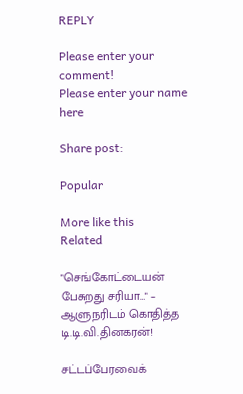REPLY

Please enter your comment!
Please enter your name here

Share post:

Popular

More like this
Related

"செங்கோட்டையன் பேசுறது சரியா…" – ஆளுநரிடம் கொதித்த டி.டி.வி.தினகரன்!

சட்டப்பேரவைக்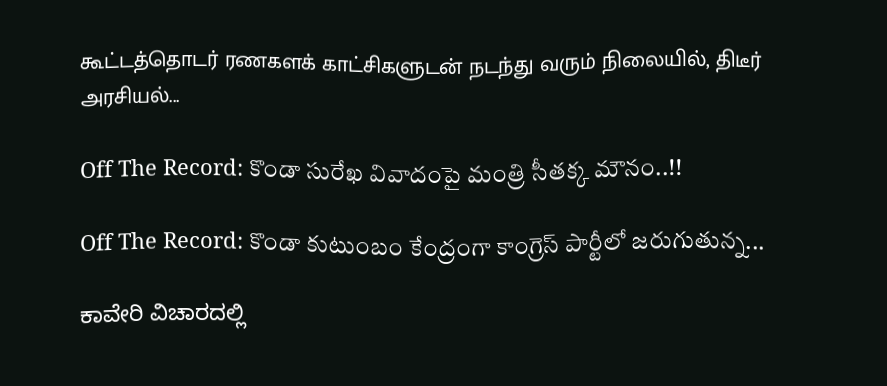கூட்டத்தொடர் ரணகளக் காட்சிகளுடன் நடந்து வரும் நிலையில், திடீர் அரசியல்...

Off The Record: కొండా సురేఖ వివాదంపై మంత్రి సీతక్క మౌనం..!!

Off The Record: కొండా కుటుంబం కేంద్రంగా కాంగ్రెస్‌ పార్టీలో జరుగుతున్న...

ಕಾವೇರಿ ವಿಚಾರದಲ್ಲಿ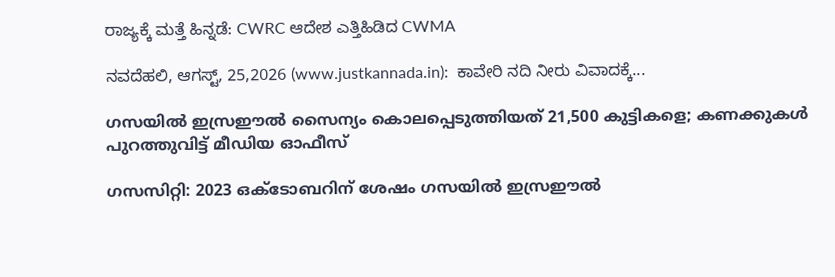ರಾಜ್ಯಕ್ಕೆ ಮತ್ತೆ ಹಿನ್ನಡೆ: CWRC ಆದೇಶ ಎತ್ತಿಹಿಡಿದ CWMA

ನವದೆಹಲಿ, ಆಗಸ್ಟ್, 25,2026 (www.justkannada.in):  ಕಾವೇರಿ ನದಿ ನೀರು ವಿವಾದಕ್ಕೆ...

ഗസയില്‍ ഇസ്രഈല്‍ സൈന്യം കൊലപ്പെടുത്തിയത് 21,500 കുട്ടികളെ; കണക്കുകള്‍ പുറത്തുവിട്ട് മീഡിയ ഓഫീസ്

ഗസസിറ്റി: 2023 ഒക്ടോബറിന് ശേഷം ഗസയില്‍ ഇസ്രഈല്‍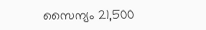സൈന്യം 21,500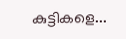കുട്ടികളെ...